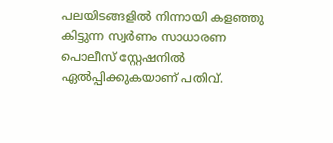പലയിടങ്ങളിൽ നിന്നായി കളഞ്ഞു കിട്ടുന്ന സ്വർണം സാധാരണ പൊലീസ് സ്റ്റേഷനിൽ ഏൽപ്പിക്കുകയാണ് പതിവ്.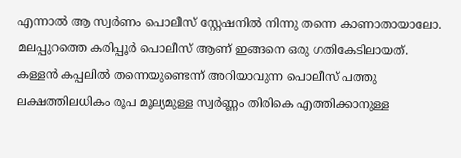എന്നാൽ ആ സ്വർണം പൊലീസ് സ്റ്റേഷനിൽ നിന്നു തന്നെ കാണാതായാലോ. മലപ്പുറത്തെ കരിപ്പൂർ പൊലീസ് ആണ് ഇങ്ങനെ ഒരു ഗതികേടിലായത്. കള്ളൻ കപ്പലിൽ തന്നെയുണ്ടെന്ന് അറിയാവുന്ന പൊലീസ് പത്തു ലക്ഷത്തിലധികം രൂപ മൂല്യമുള്ള സ്വർണ്ണം തിരികെ എത്തിക്കാനുള്ള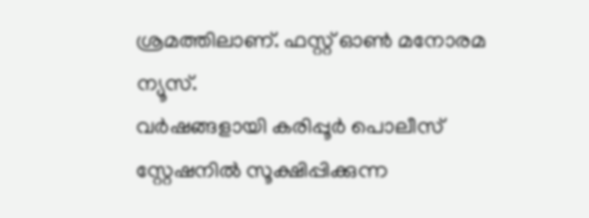ശ്രമത്തിലാണ്. ഫസ്റ്റ് ഓൺ മനോരമ ന്യൂസ്.
വർഷങ്ങളായി കരിപ്പൂർ പൊലീസ് സ്റ്റേഷനിൽ സൂക്ഷിപ്പിക്കുന്ന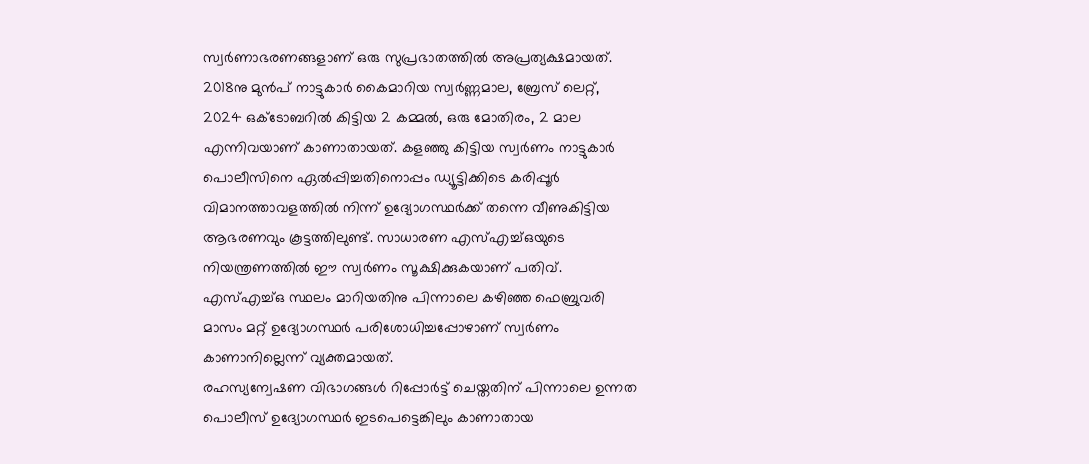സ്വർണാഭരണങ്ങളാണ് ഒരു സുപ്രഭാതത്തിൽ അപ്രത്യക്ഷമായത്. 2018നു മുൻപ് നാട്ടുകാർ കൈമാറിയ സ്വർണ്ണമാല, ബ്രേസ് ലെറ്റ്, 2024 ഒക്ടോബറിൽ കിട്ടിയ 2 കമ്മൽ, ഒരു മോതിരം, 2 മാല എന്നിവയാണ് കാണാതായത്. കളഞ്ഞു കിട്ടിയ സ്വർണം നാട്ടുകാർ പൊലീസിനെ ഏൽപ്പിച്ചതിനൊപ്പം ഡ്യൂട്ടിക്കിടെ കരിപ്പൂർ വിമാനത്താവളത്തിൽ നിന്ന് ഉദ്യോഗസ്ഥർക്ക് തന്നെ വീണുകിട്ടിയ ആഭരണവും കൂട്ടത്തിലുണ്ട്. സാധാരണ എസ്എച്ച്ഒയുടെ നിയന്ത്രണത്തിൽ ഈ സ്വർണം സൂക്ഷിക്കുകയാണ് പതിവ്. എസ്എച്ച്ഒ സ്ഥലം മാറിയതിനു പിന്നാലെ കഴിഞ്ഞ ഫെബ്രുവരി മാസം മറ്റ് ഉദ്യോഗസ്ഥർ പരിശോധിച്ചപ്പോഴാണ് സ്വർണം കാണാനില്ലെന്ന് വ്യക്തമായത്.
രഹസ്യന്വേഷണ വിഭാഗങ്ങൾ റിപ്പോർട്ട് ചെയ്തതിന് പിന്നാലെ ഉന്നത പൊലീസ് ഉദ്യോഗസ്ഥർ ഇടപെട്ടെങ്കിലും കാണാതായ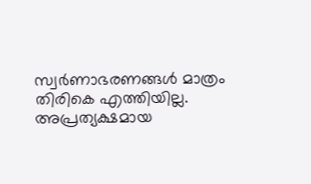സ്വർണാഭരണങ്ങൾ മാത്രം തിരികെ എത്തിയില്ല. അപ്രത്യക്ഷമായ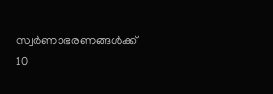സ്വർണാഭരണങ്ങൾക്ക് 10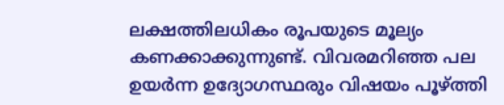ലക്ഷത്തിലധികം രൂപയുടെ മൂല്യം കണക്കാക്കുന്നുണ്ട്. വിവരമറിഞ്ഞ പല ഉയർന്ന ഉദ്യോഗസ്ഥരും വിഷയം പൂഴ്ത്തി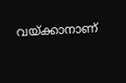വയ്ക്കാനാണ്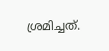ശ്രമിച്ചത്.